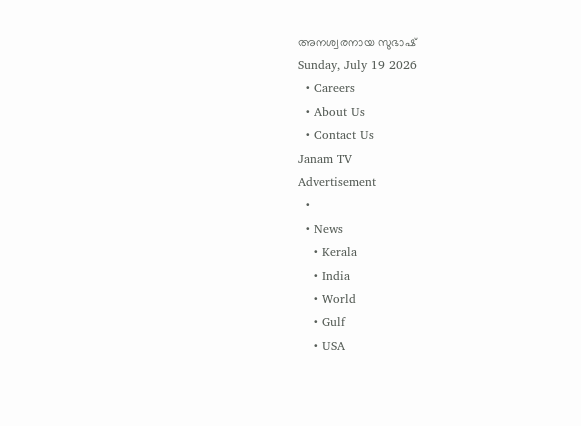അനശ്വരനായ സുഭാഷ്
Sunday, July 19 2026
  • Careers
  • About Us
  • Contact Us
Janam TV
Advertisement
  •
  • News
    • Kerala
    • India
    • World
    • Gulf
    • USA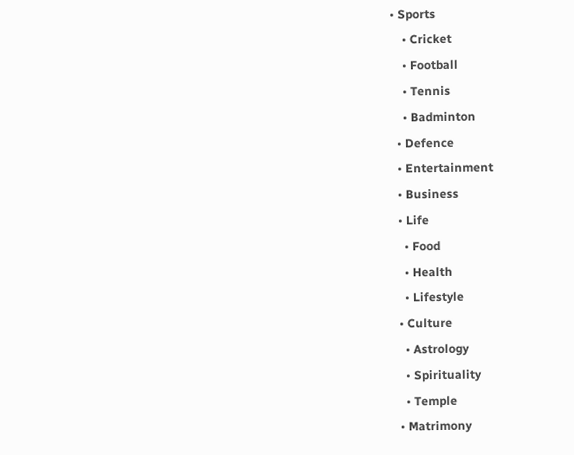• Sports
    • Cricket
    • Football
    • Tennis
    • Badminton
  • Defence
  • Entertainment
  • Business
  • Life
    • Food
    • Health
    • Lifestyle
  • Culture
    • Astrology
    • Spirituality
    • Temple
  • Matrimony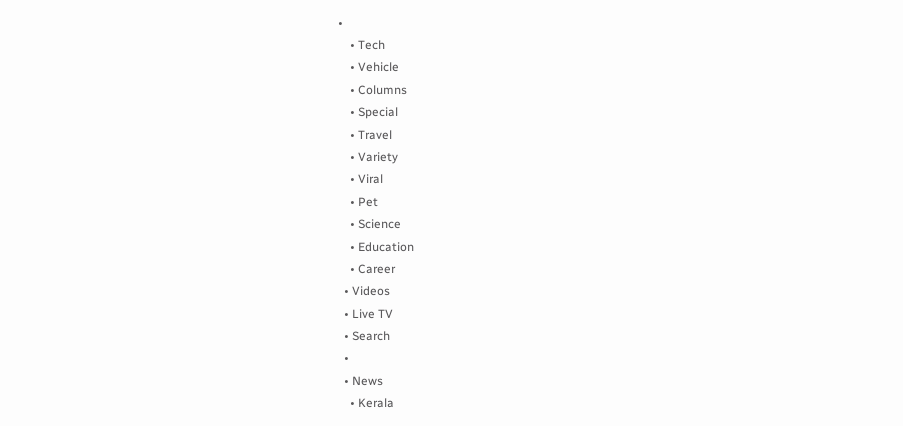•
    • Tech
    • Vehicle
    • Columns
    • Special
    • Travel
    • Variety
    • Viral
    • Pet
    • Science
    • Education
    • Career
  • Videos
  • Live TV
  • Search
  •
  • News
    • Kerala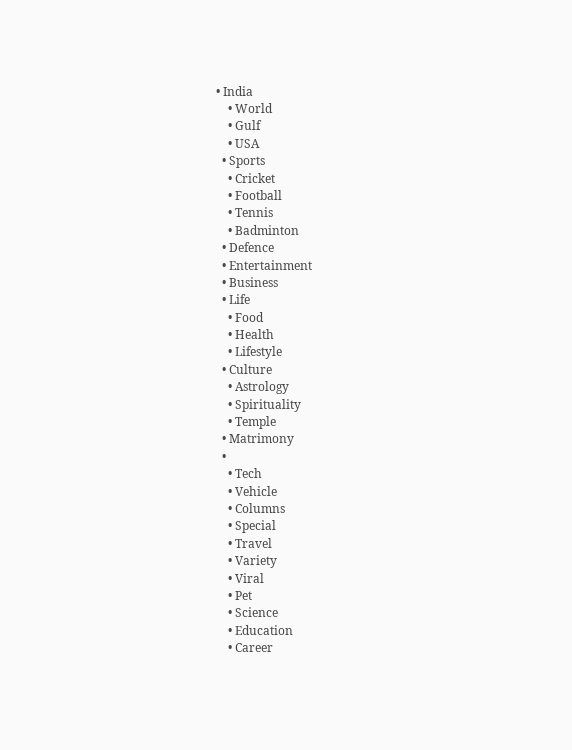• India
    • World
    • Gulf
    • USA
  • Sports
    • Cricket
    • Football
    • Tennis
    • Badminton
  • Defence
  • Entertainment
  • Business
  • Life
    • Food
    • Health
    • Lifestyle
  • Culture
    • Astrology
    • Spirituality
    • Temple
  • Matrimony
  •
    • Tech
    • Vehicle
    • Columns
    • Special
    • Travel
    • Variety
    • Viral
    • Pet
    • Science
    • Education
    • Career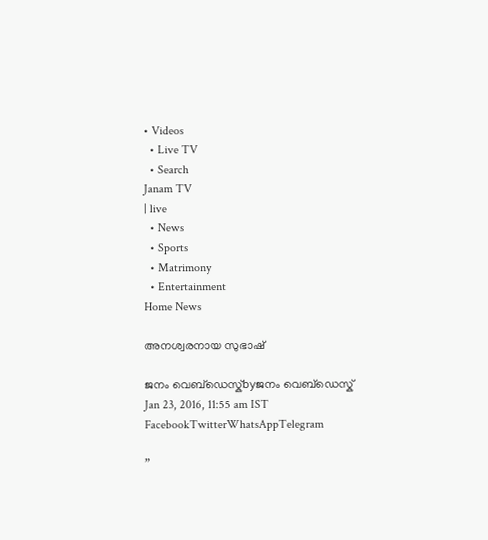• Videos
  • Live TV
  • Search
Janam TV
| live
  • News
  • Sports
  • Matrimony
  • Entertainment
Home News

അനശ്വരനായ സുഭാഷ്

ജനം വെബ്‌ഡെസ്ക്byജനം വെബ്‌ഡെസ്ക്
Jan 23, 2016, 11:55 am IST
FacebookTwitterWhatsAppTelegram

”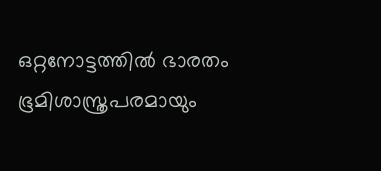ഒറ്റനോട്ടത്തിൽ ഭാരതം ഭൂമിശാസ്ത്രപരമായും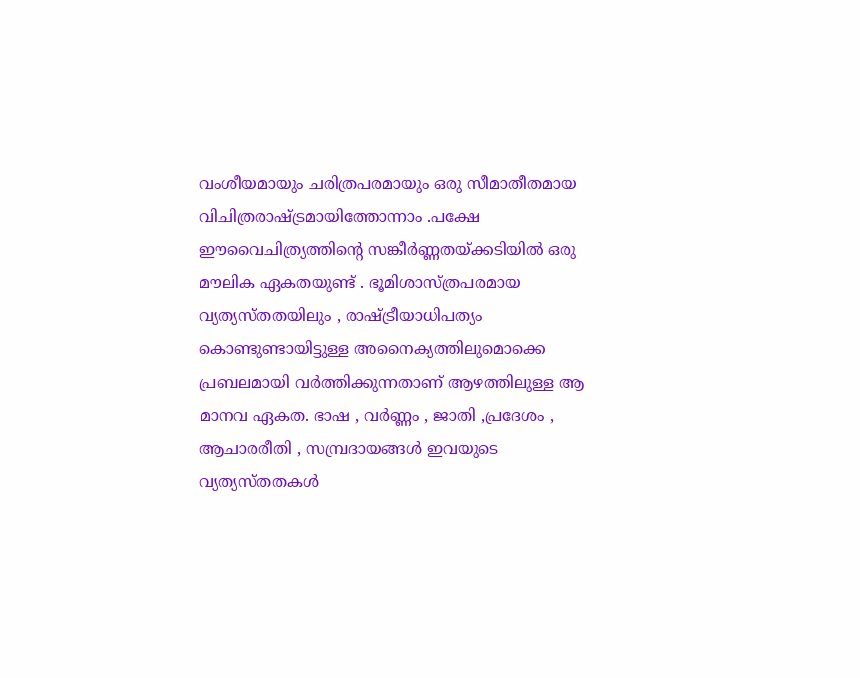വംശീയമായും ചരിത്രപരമായും ഒരു സീമാതീതമായ വിചിത്രരാഷ്‌ട്രമായിത്തോന്നാം .പക്ഷേ ഈവൈചിത്ര്യത്തിന്റെ സങ്കീർണ്ണതയ്‌ക്കടിയിൽ ഒരു മൗലിക ഏകതയുണ്ട് . ഭൂമിശാസ്ത്രപരമായ വ്യത്യസ്തതയിലും , രാഷ്‌ട്രീയാധിപത്യം കൊണ്ടുണ്ടായിട്ടുള്ള അനൈക്യത്തിലുമൊക്കെ പ്രബലമായി വർത്തിക്കുന്നതാണ് ആഴത്തിലുള്ള ആ മാനവ ഏകത. ഭാഷ , വർണ്ണം , ജാതി ,പ്രദേശം , ആചാരരീതി , സമ്പ്രദായങ്ങൾ ഇവയുടെ വ്യത്യസ്തതകൾ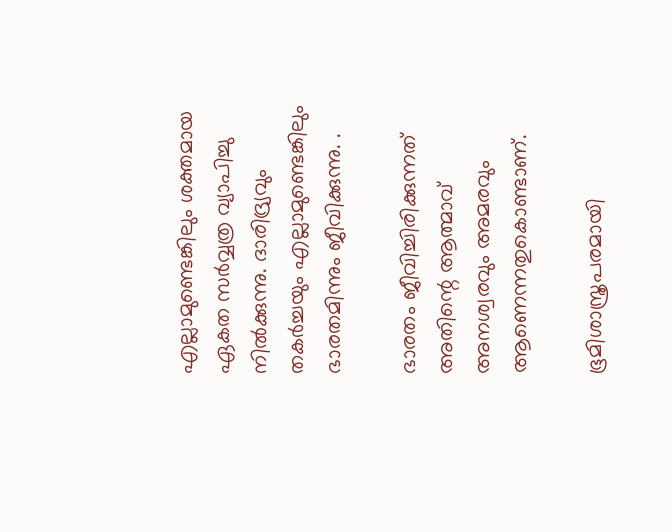എല്ലാമുണ്ടെങ്കിലും ശക്തമായ ഏകത സർവ്വത്ര വ്യാപിച്ചു നിൽക്കുന്നു. ദാരിദ്ര്യവും തകർച്ചയും എല്ലാമുണ്ടെങ്കിലും ഭാരതമിന്നും ജീവിക്കുന്നു. .

ഭാരതം ജീവിച്ചിരിക്കുന്നത് അതിന്റെ ആത്മാവ് അനശ്വരവും അമരവും ആണെന്നതുകൊണ്ടാണ്.

ഭൂമിശാസ്ത്രപരമായി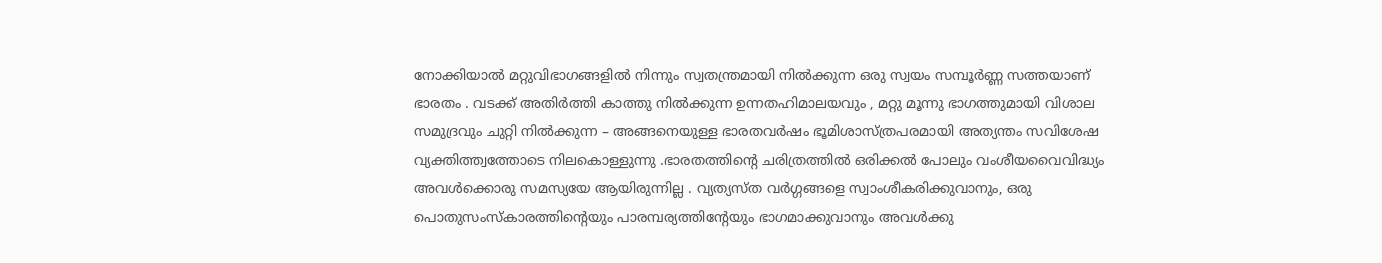നോക്കിയാൽ മറ്റുവിഭാഗങ്ങളിൽ നിന്നും സ്വതന്ത്രമായി നിൽക്കുന്ന ഒരു സ്വയം സമ്പൂർണ്ണ സത്തയാണ് ഭാരതം . വടക്ക് അതിർത്തി കാത്തു നിൽക്കുന്ന ഉന്നതഹിമാലയവും , മറ്റു മൂന്നു ഭാഗത്തുമായി വിശാല സമുദ്രവും ചുറ്റി നിൽക്കുന്ന – അങ്ങനെയുള്ള ഭാരതവർഷം ഭൂമിശാസ്ത്രപരമായി അത്യന്തം സവിശേഷ വ്യക്തിത്ത്വത്തോടെ നിലകൊള്ളുന്നു .ഭാരതത്തിന്റെ ചരിത്രത്തിൽ ഒരിക്കൽ പോലും വംശീയവൈവിദ്ധ്യം അവൾക്കൊരു സമസ്യയേ ആയിരുന്നില്ല . വ്യത്യസ്ത വർഗ്ഗങ്ങളെ സ്വാംശീകരിക്കുവാനും, ഒരു പൊതുസംസ്കാരത്തിന്റെയും പാരമ്പര്യത്തിന്റേയും ഭാഗമാക്കുവാനും അവൾക്കു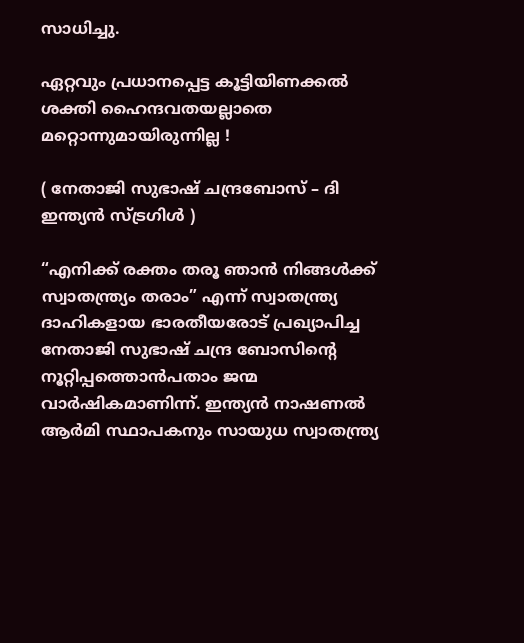സാധിച്ചു.

ഏറ്റവും പ്രധാനപ്പെട്ട കൂട്ടിയിണക്കൽ ശക്തി ഹൈന്ദവതയല്ലാതെ മറ്റൊന്നുമായിരുന്നില്ല !

( നേതാജി സുഭാഷ് ചന്ദ്രബോസ് – ദി ഇന്ത്യൻ സ്ട്രഗിൾ )

“എനിക്ക് രക്തം തരൂ ഞാൻ നിങ്ങൾക്ക് സ്വാതന്ത്ര്യം തരാം” എന്ന് സ്വാതന്ത്ര്യ ദാഹികളായ ഭാരതീയരോട് പ്രഖ്യാപിച്ച നേതാജി സുഭാഷ് ചന്ദ്ര ബോസിന്റെ നൂറ്റിപ്പത്തൊൻപതാം ജന്മ വാർഷികമാണിന്ന്. ഇന്ത്യൻ നാഷണൽ ആർമി സ്ഥാപകനും സായുധ സ്വാതന്ത്ര്യ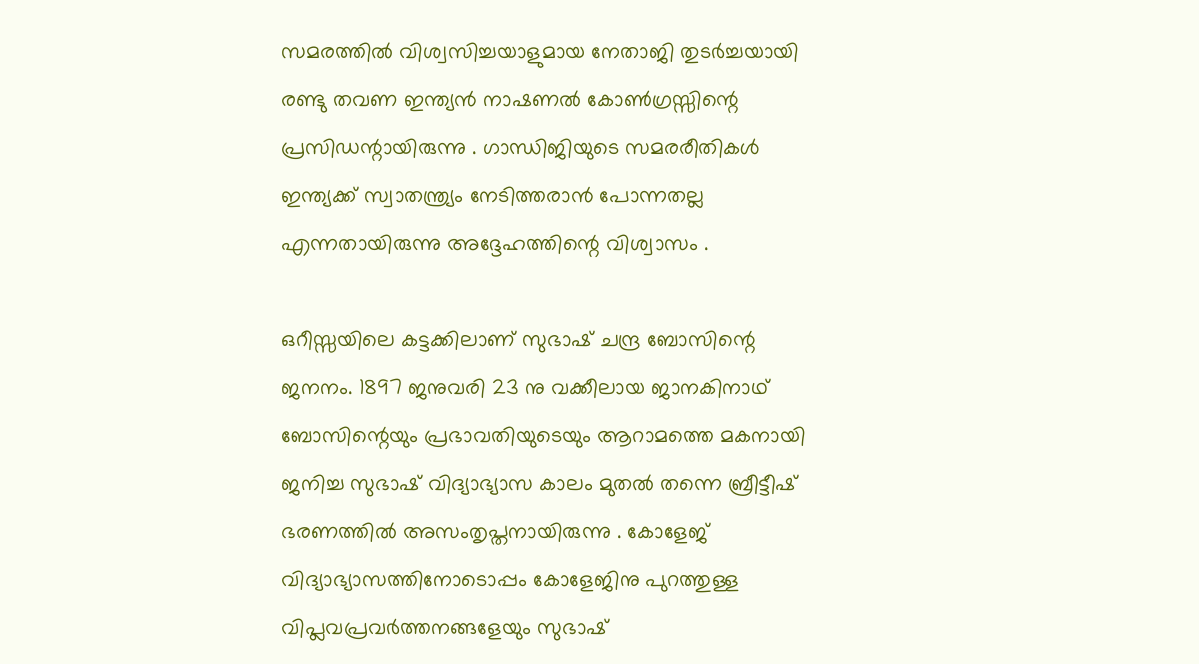സമരത്തിൽ വിശ്വസിച്ചയാളുമായ നേതാജി തുടർച്ചയായി രണ്ടു തവണ ഇന്ത്യൻ നാഷണൽ കോണ്‍ഗ്രസ്സിന്റെ പ്രസിഡന്റായിരുന്നു . ഗാന്ധിജിയുടെ സമരരീതികൾ ഇന്ത്യക്ക് സ്വാതന്ത്ര്യം നേടിത്തരാൻ പോന്നതല്ല എന്നതായിരുന്നു അദ്ദേഹത്തിന്റെ വിശ്വാസം .

ഒറീസ്സയിലെ കട്ടക്കിലാണ് സുഭാഷ് ചന്ദ്ര ബോസിന്റെ ജനനം. 1897 ജനുവരി 23 നു വക്കീലായ ജാനകിനാഥ് ബോസിന്റെയും പ്രഭാവതിയുടെയും ആറാമത്തെ മകനായി ജനിച്ച സുഭാഷ് വിദ്യാഭ്യാസ കാലം മുതൽ തന്നെ ബ്രീട്ടീഷ് ഭരണത്തിൽ അസംതൃപ്തനായിരുന്നു . കോളേജ് വിദ്യാഭ്യാസത്തിനോടൊപ്പം കോളേജിനു പുറത്തുള്ള വിപ്ലവപ്രവർത്തനങ്ങളേയും സുഭാഷ്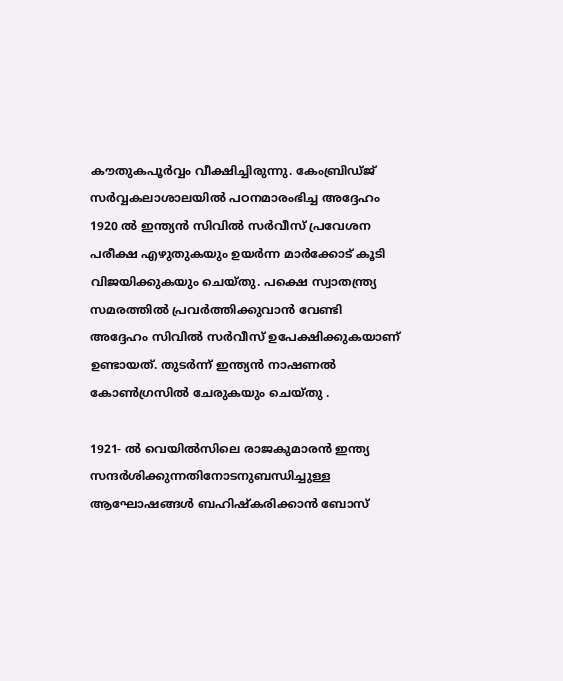കൗതുകപൂർവ്വം വീക്ഷിച്ചിരുന്നു. കേംബ്രിഡ്ജ് സർവ്വകലാശാലയിൽ പഠനമാരംഭിച്ച അദ്ദേഹം 1920 ൽ ഇന്ത്യൻ സിവിൽ സർവീസ് പ്രവേശന പരീക്ഷ എഴുതുകയും ഉയർന്ന മാർക്കോട് കൂടി വിജയിക്കുകയും ചെയ്തു. പക്ഷെ സ്വാതന്ത്ര്യ സമരത്തിൽ പ്രവർത്തിക്കുവാൻ വേണ്ടി അദ്ദേഹം സിവിൽ സർവീസ് ഉപേക്ഷിക്കുകയാണ് ഉണ്ടായത്. തുടർന്ന് ഇന്ത്യൻ നാഷണൽ കോൺഗ്രസിൽ ചേരുകയും ചെയ്തു .

1921- ൽ വെയിൽസിലെ രാജകുമാരൻ ഇന്ത്യ സന്ദർശിക്കുന്നതിനോടനുബന്ധിച്ചുള്ള ആഘോഷങ്ങൾ ബഹിഷ്കരിക്കാൻ ബോസ്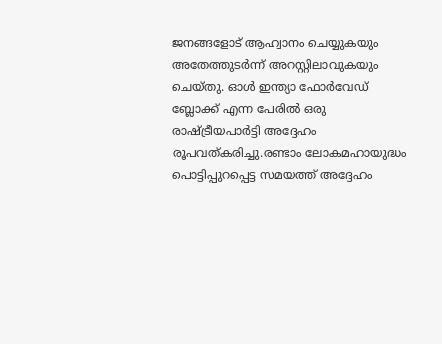ജനങ്ങളോട് ആഹ്വാനം ചെയ്യുകയും അതേത്തുടർന്ന് അറസ്റ്റിലാവുകയും ചെയ്തു. ഓൾ ഇന്ത്യാ ഫോർവേഡ് ബ്ലോക്ക് എന്ന പേരിൽ ഒരു രാഷ്‌ട്രീയപാർട്ടി അദ്ദേഹം രൂപവത്കരിച്ചു.രണ്ടാം ലോകമഹായുദ്ധം പൊട്ടിപ്പുറപ്പെട്ട സമയത്ത് അദ്ദേഹം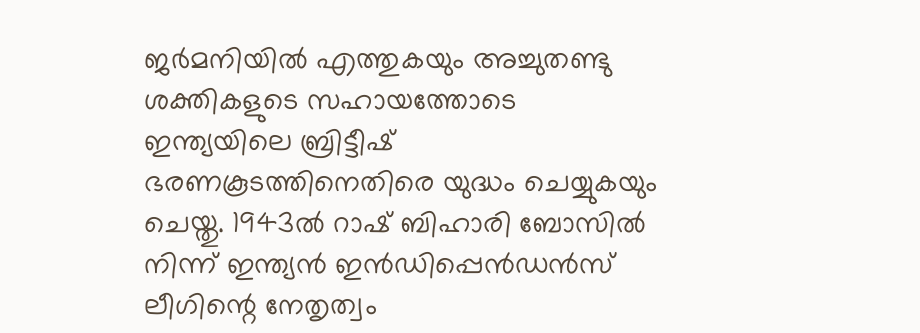ജർമനിയിൽ എത്തുകയും അച്ചുതണ്ടു ശക്തികളുടെ സഹായത്തോടെ ഇന്ത്യയിലെ ബ്രിട്ടീഷ് ഭരണകൂടത്തിനെതിരെ യുദ്ധം ചെയ്യുകയും ചെയ്തു. 1943ൽ റാഷ് ബിഹാരി ബോസിൽ നിന്ന് ഇന്ത്യൻ ഇൻഡിപ്പെൻഡൻസ് ലീഗിന്റെ നേതൃത്വം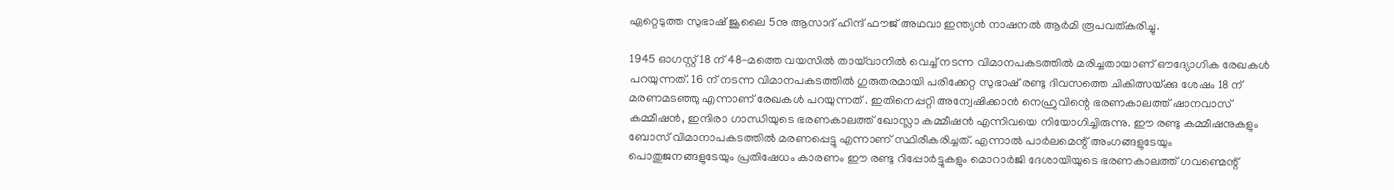ഏറ്റെടുത്ത സുഭാഷ് ജൂലൈ 5നു ആസാദ് ഹിന്ദ് ഫൗജ് അഥവാ ഇന്ത്യൻ നാഷനൽ ആർമി രൂപവത്കരിച്ചു.

1945 ഓഗസ്റ്റ്‌ 18 ന്‌ 48-മത്തെ വയസിൽ തായ്‌വാനിൽ വെച്ച്‌ നടന്ന വിമാനപകടത്തിൽ മരിച്ചതായാണ് ഔദ്യോഗിക രേഖകൾ പറയുന്നത്‌. 16 ന്‌ നടന്ന വിമാനപകടത്തിൽ ഗുരുതരമായി പരിക്കേറ്റ സുഭാഷ്‌ രണ്ടു ദിവസത്തെ ചികിത്സയ്‌ക്കു ശേഷം 18 ന്‌ മരണമടഞ്ഞു എന്നാണ് രേഖകൾ പറയുന്നത് . ഇതിനെപ്പറ്റി അന്വേഷിക്കാൻ നെഹ്രുവിന്റെ ഭരണകാലത്ത് ഷാനവാസ് കമ്മീഷൻ, ഇന്ദിരാ ഗാന്ധിയുടെ ഭരണകാലത്ത് ഖോസ്ലാ കമ്മീഷൻ എന്നിവയെ നിയോഗിച്ചിരുന്നു. ഈ രണ്ടു കമ്മീഷനുകളും ബോസ് വിമാനാപകടത്തിൽ മരണപ്പെട്ടു എന്നാണ് സ്ഥിരീകരിച്ചത്. എന്നാൽ പാർലമെന്റ് അംഗങ്ങളുടേയും പൊതുജനങ്ങളുടേയും പ്രതിഷേധം കാരണം ഈ രണ്ടു റിപ്പോർട്ടുകളും മൊറാർജി ദേശായിയുടെ ഭരണകാലത്ത് ഗവണ്മെന്റ്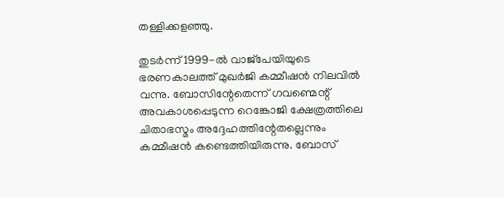തള്ളിക്കളഞ്ഞു.

തുടർന്ന് 1999-ൽ വാജ്‌പേയിയുടെ ഭരണകാലത്ത് മുഖർജി കമ്മീഷൻ നിലവിൽ വന്നു. ബോസിന്റേതെന്ന് ഗവണ്മെന്റ് അവകാശപ്പെടുന്ന റെങ്കോജി ക്ഷേത്രത്തിലെ ചിതാഭസ്മം അദ്ദേഹത്തിന്റേതല്ലെന്നും കമ്മീഷൻ കണ്ടെത്തിയിരുന്നു. ബോസ്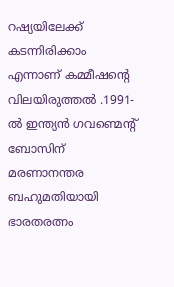റഷ്യയിലേക്ക് കടന്നിരിക്കാം എന്നാണ് കമ്മീഷന്റെ വിലയിരുത്തൽ .1991-ൽ ഇന്ത്യൻ ഗവണ്മെന്റ് ബോസിന് മരണാനന്തര ബഹുമതിയായി ഭാരതരത്നം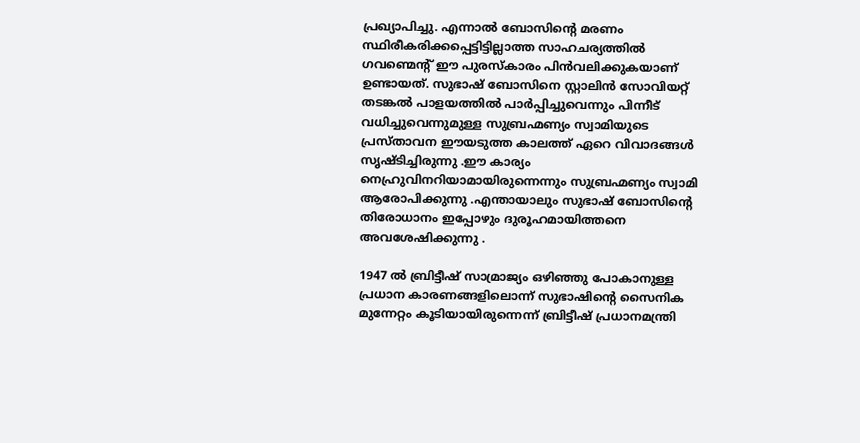പ്രഖ്യാപിച്ചു. എന്നാൽ ബോസിന്റെ മരണം സ്ഥിരീകരിക്കപ്പെട്ടിട്ടില്ലാത്ത സാഹചര്യത്തിൽ ഗവണ്മെന്റ് ഈ പുരസ്കാരം പിൻ‌വലിക്കുകയാണ് ഉണ്ടായത്. സുഭാഷ് ബോസിനെ സ്റ്റാലിൻ സോവിയറ്റ് തടങ്കൽ പാളയത്തിൽ പാർപ്പിച്ചുവെന്നും പിന്നീട് വധിച്ചുവെന്നുമുള്ള സുബ്രഹ്മണ്യം സ്വാമിയുടെ പ്രസ്താവന ഈയടുത്ത കാലത്ത് ഏറെ വിവാദങ്ങൾ സൃഷ്ടിച്ചിരുന്നു .ഈ കാര്യം നെഹ്രുവിനറിയാമായിരുന്നെന്നും സുബ്രഹ്മണ്യം സ്വാമി ആരോപിക്കുന്നു .എന്തായാലും സുഭാഷ് ബോസിന്റെ തിരോധാനം ഇപ്പോഴും ദുരൂഹമായിത്തനെ അവശേഷിക്കുന്നു .

1947 ൽ ബ്രിട്ടീഷ് സാമ്രാജ്യം ഒഴിഞ്ഞു പോകാനുള്ള പ്രധാന കാരണങ്ങളിലൊന്ന് സുഭാഷിന്റെ സൈനിക മുന്നേറ്റം കൂടിയായിരുന്നെന്ന് ബ്രിട്ടീഷ് പ്രധാനമന്ത്രി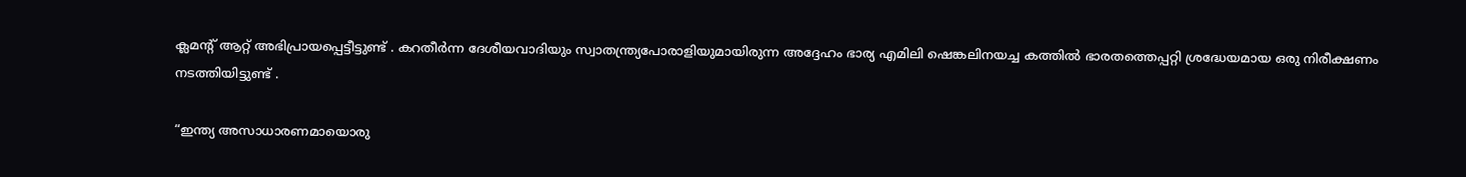ക്ലമന്റ് ആറ്റ് അഭിപ്രായപ്പെട്ടീട്ടുണ്ട് . കറതീർന്ന ദേശീയവാദിയും സ്വാതന്ത്ര്യപോരാളിയുമായിരുന്ന അദ്ദേഹം ഭാര്യ എമിലി ഷെങ്കലിനയച്ച കത്തിൽ ഭാരതത്തെപ്പറ്റി ശ്രദ്ധേയമായ ഒരു നിരീക്ഷണം നടത്തിയിട്ടുണ്ട് .

“ഇന്ത്യ അസാധാരണമായൊരു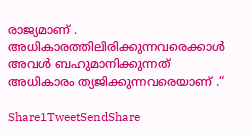രാജ്യമാണ് . അധികാരത്തിലിരിക്കുന്നവരെക്കാൾ അവൾ ബഹുമാനിക്കുന്നത് അധികാരം ത്യജിക്കുന്നവരെയാണ് .“

Share1TweetSendShare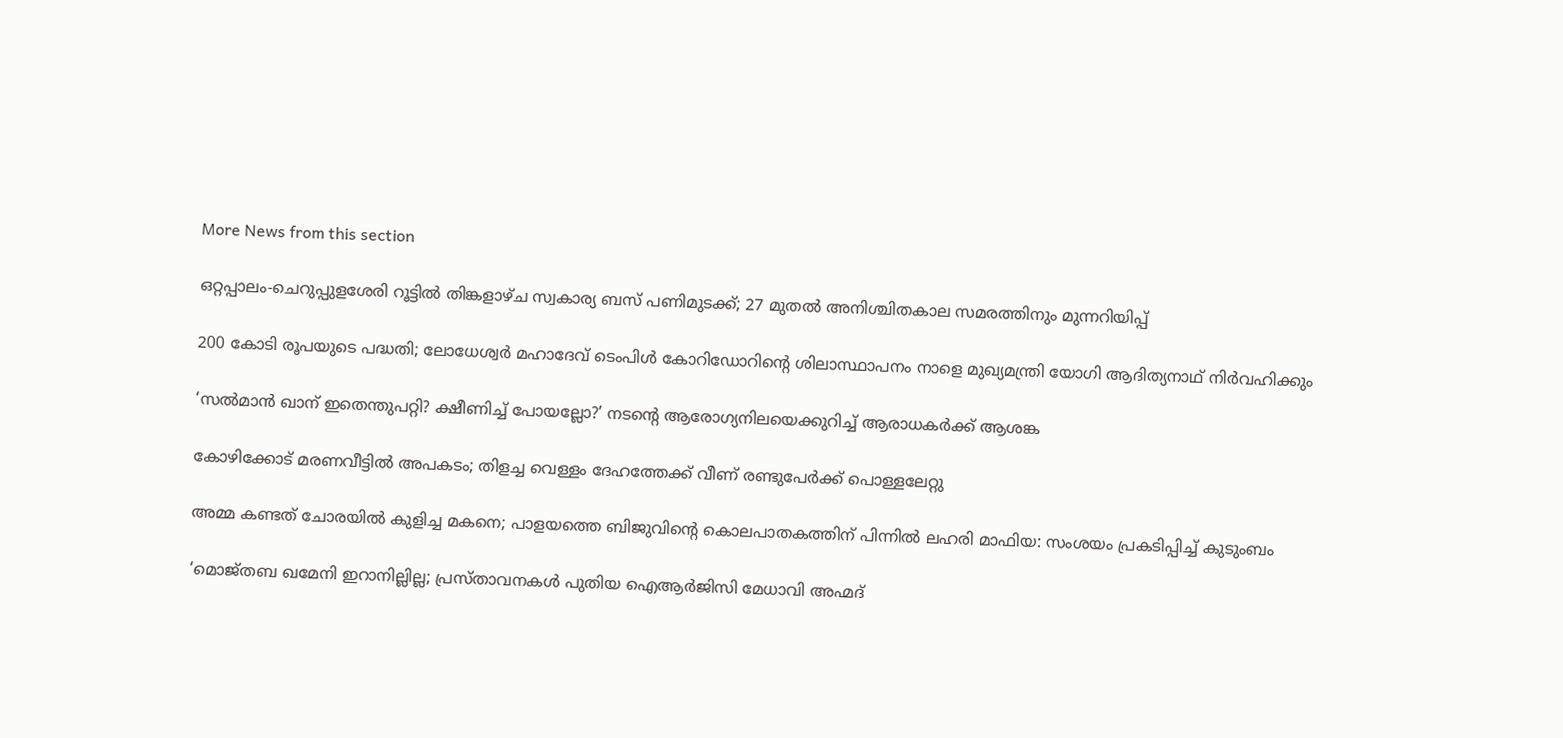More News from this section

ഒറ്റപ്പാലം-ചെറുപ്പുളശേരി റൂട്ടില്‍ തിങ്കളാഴ്ച സ്വകാര്യ ബസ് പണിമുടക്ക്; 27 മുതല്‍ അനിശ്ചിതകാല സമരത്തിനും മുന്നറിയിപ്പ്

200 കോടി രൂപയുടെ പദ്ധതി; ലോധേശ്വര്‍ മഹാദേവ് ടെംപിള്‍ കോറിഡോറിന്റെ ശിലാസ്ഥാപനം നാളെ മുഖ്യമന്ത്രി യോഗി ആദിത്യനാഥ് നിര്‍വഹിക്കും

‘സൽമാൻ ഖാന് ഇതെന്തുപറ്റി? ക്ഷീണിച്ച് പോയല്ലോ?’ നടന്റെ ആരോഗ്യനിലയെക്കുറിച്ച് ആരാധകർക്ക് ആശങ്ക

കോഴിക്കോട് മരണവീട്ടിൽ അപകടം; തിളച്ച വെള്ളം ദേഹത്തേക്ക് വീണ് രണ്ടുപേർക്ക് പൊള്ളലേറ്റു

അമ്മ കണ്ടത് ചോരയിൽ കുളിച്ച മകനെ; പാളയത്തെ ബിജുവിന്റെ കൊലപാതകത്തിന് പിന്നിൽ ലഹരി മാഫിയ: സംശയം പ്രകടിപ്പിച്ച് കുടുംബം

‘മൊജ്തബ ഖമേനി ഇറാനില്ലില്ല; പ്രസ്താവനകൾ പുതിയ ഐആർജിസി മേധാവി അഹ്മദ്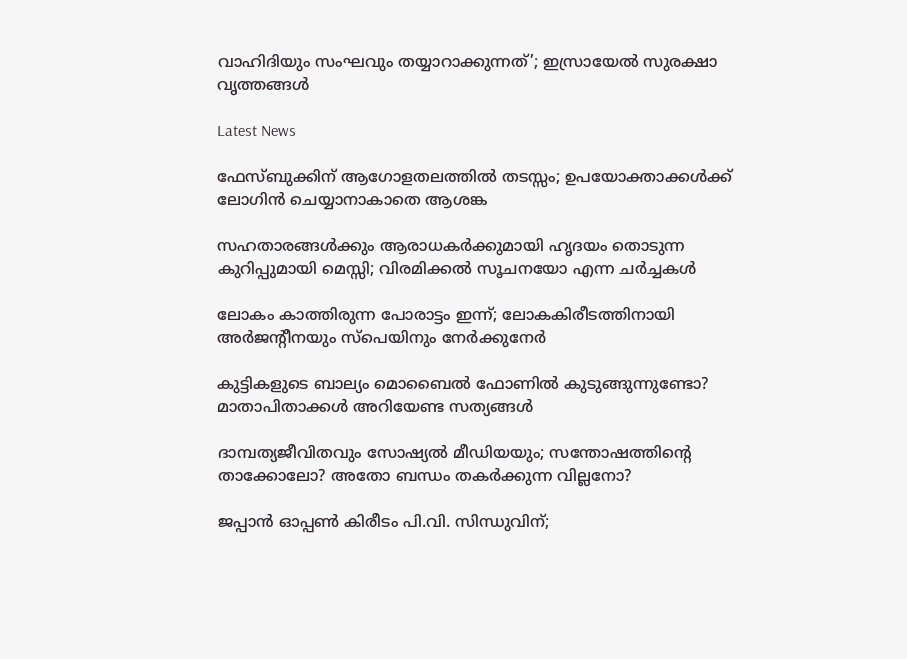വാഹിദിയും സംഘവും തയ്യാറാക്കുന്നത്’; ഇസ്രായേൽ സുരക്ഷാ വൃത്തങ്ങൾ

Latest News

ഫേസ്ബുക്കിന് ആഗോളതലത്തില്‍ തടസ്സം; ഉപയോക്താക്കള്‍ക്ക് ലോഗിന്‍ ചെയ്യാനാകാതെ ആശങ്ക

സഹതാരങ്ങള്‍ക്കും ആരാധകര്‍ക്കുമായി ഹൃദയം തൊടുന്ന കുറിപ്പുമായി മെസ്സി; വിരമിക്കല്‍ സൂചനയോ എന്ന ചര്‍ച്ചകള്‍

ലോകം കാത്തിരുന്ന പോരാട്ടം ഇന്ന്; ലോകകിരീടത്തിനായി അര്‍ജന്റീനയും സ്പെയിനും നേര്‍ക്കുനേര്‍

കുട്ടികളുടെ ബാല്യം മൊബൈൽ ഫോണിൽ കുടുങ്ങുന്നുണ്ടോ? മാതാപിതാക്കൾ അറിയേണ്ട സത്യങ്ങൾ

ദാമ്പത്യജീവിതവും സോഷ്യൽ മീഡിയയും; സന്തോഷത്തിന്റെ താക്കോലോ? അതോ ബന്ധം തകർക്കുന്ന വില്ലനോ?

ജപ്പാന്‍ ഓപ്പണ്‍ കിരീടം പി.വി. സിന്ധുവിന്;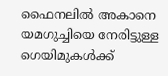ഫൈനലില്‍ അകാനെ യമഗുച്ചിയെ നേരിട്ടുള്ള ഗെയിമുകള്‍ക്ക്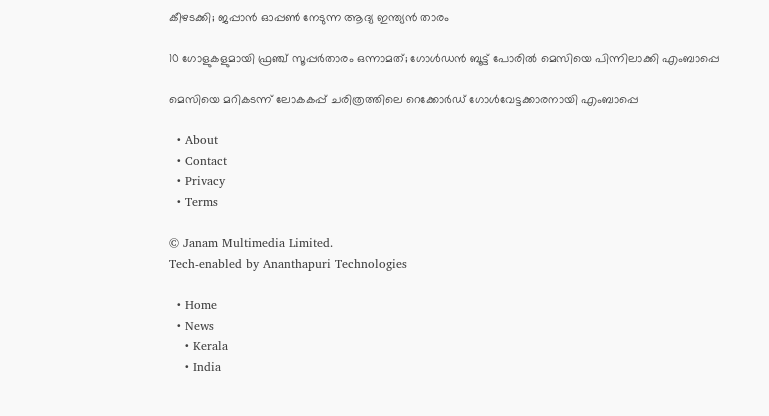കീഴടക്കി; ജപ്പാന്‍ ഓപ്പണ്‍ നേടുന്ന ആദ്യ ഇന്ത്യന്‍ താരം

10 ഗോളുകളുമായി ഫ്രഞ്ച് സൂപ്പര്‍താരം ഒന്നാമത്; ഗോള്‍ഡന്‍ ബൂട്ട് പോരില്‍ മെസിയെ പിന്നിലാക്കി എംബാപ്പെ

മെസിയെ മറികടന്ന് ലോകകപ്പ് ചരിത്രത്തിലെ റെക്കോര്‍ഡ് ഗോള്‍വേട്ടക്കാരനായി എംബാപ്പെ

  • About
  • Contact
  • Privacy
  • Terms

© Janam Multimedia Limited.
Tech-enabled by Ananthapuri Technologies

  • Home
  • News
    • Kerala
    • India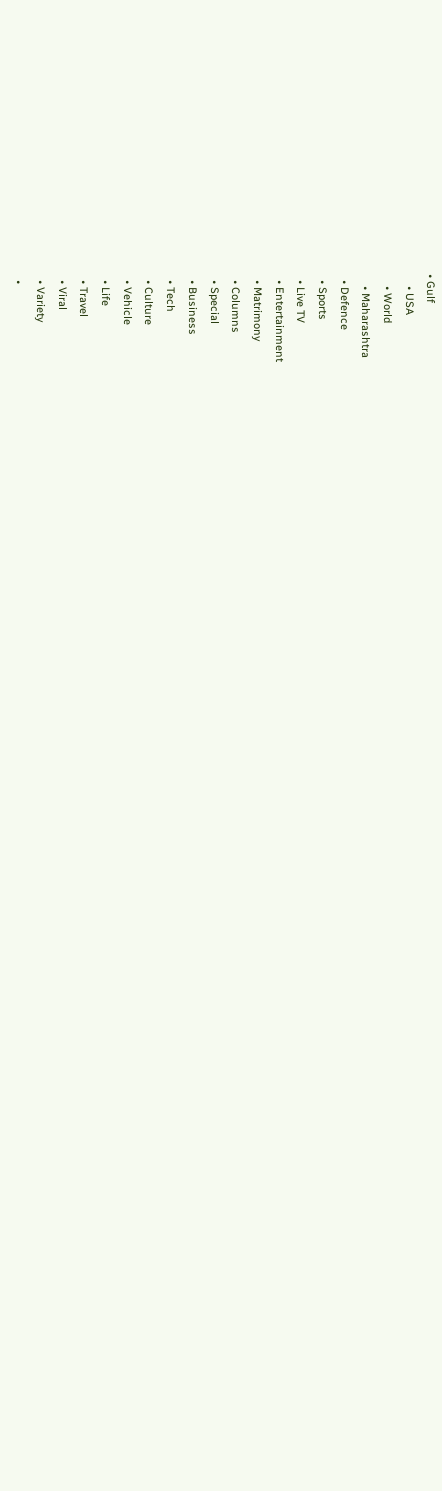• Gulf
    • USA
    • World
    • Maharashtra
  • Defence
  • Sports
  • Live TV
  • Entertainment
  • Matrimony
  • Columns
  • Special
  • Business
  • Tech
  • Culture
  • Vehicle
  • Life
  • Travel
  • Viral
  • Variety
  •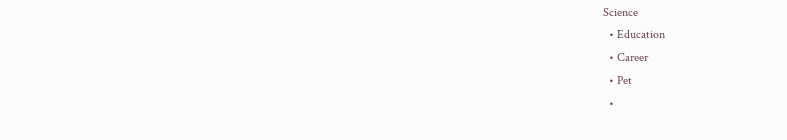Science
  • Education
  • Career
  • Pet
  •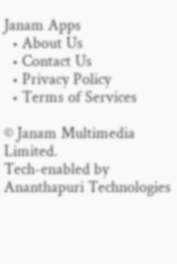Janam Apps
  • About Us
  • Contact Us
  • Privacy Policy
  • Terms of Services

© Janam Multimedia Limited.
Tech-enabled by Ananthapuri Technologies